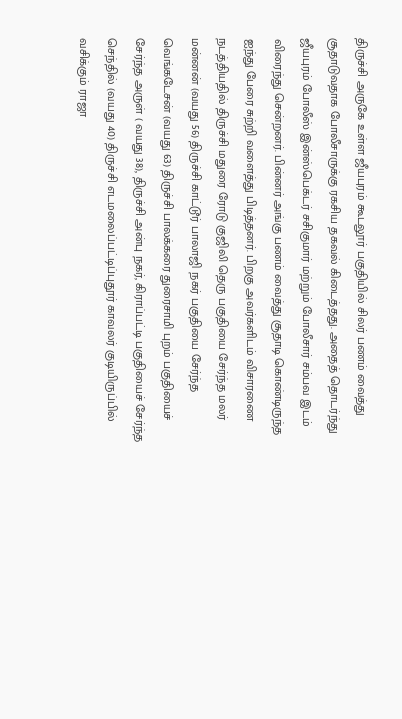திருச்சி அருகே உள்ள ஜீயபுரம் கூடலூர் பகுதியில் சிலர் பணம் வைத்து சூதாடுவதாக போலீசாருக்கு ரகசிய தகவல் கிடைத்தது. அதைத் தொடர்ந்து ஜீயபுரம் போலீஸ் இன்ஸ்பெக்டர் சசிகுமார் மற்றும் போலீசார் சம்பவ இடம் விரைந்து சென்றனர். பின்னர் அங்கு பணம் வைத்து சூதாடி கொண்டிருந்த ஐந்து பேரை சுற்றி வளைத்து பிடித்தனர். பிறகு அவர்களிடம் விசாரணை நடத்தியதில் திருச்சி மதுரை ரோடு குஜிலி தெரு பகுதியை சேர்ந்த மலர் மன்னன் (வயது 56) திருச்சி காட்டூர் பாலாஜி நகர் பகுதியை சேர்ந்த வெங்கடேசன் (வயது 63) திருச்சி பாலக்கரை துரைசாமி புறம் பகுதியைச் சேர்ந்த அருள் ( வயது 38), திருச்சி அன்பு நகர், கிராப்பட்டி பகுதியைச் சேர்ந்த செந்தில் (வயது 40) திருச்சி எடமலைப்பட்டிப்புதூர் காவலர் குடியிருப்பில் வசிக்கும் ராஜா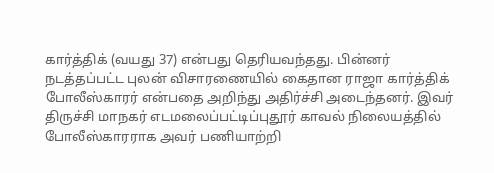கார்த்திக் (வயது 37) என்பது தெரியவந்தது. பின்னர் நடத்தப்பட்ட புலன் விசாரணையில் கைதான ராஜா கார்த்திக் போலீஸ்காரர் என்பதை அறிந்து அதிர்ச்சி அடைந்தனர். இவர் திருச்சி மாநகர் எடமலைப்பட்டிப்புதூர் காவல் நிலையத்தில் போலீஸ்காரராக அவர் பணியாற்றி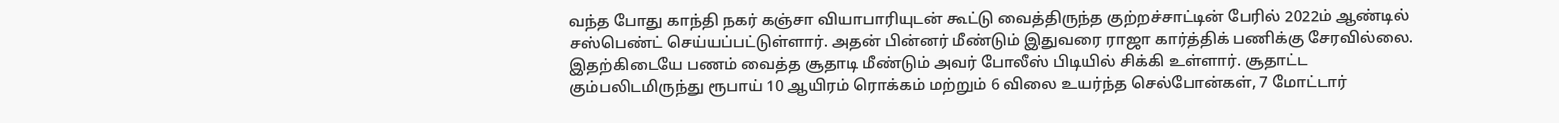வந்த போது காந்தி நகர் கஞ்சா வியாபாரியுடன் கூட்டு வைத்திருந்த குற்றச்சாட்டின் பேரில் 2022ம் ஆண்டில் சஸ்பெண்ட் செய்யப்பட்டுள்ளார். அதன் பின்னர் மீண்டும் இதுவரை ராஜா கார்த்திக் பணிக்கு சேரவில்லை. இதற்கிடையே பணம் வைத்த சூதாடி மீண்டும் அவர் போலீஸ் பிடியில் சிக்கி உள்ளார். சூதாட்ட கும்பலிடமிருந்து ரூபாய் 10 ஆயிரம் ரொக்கம் மற்றும் 6 விலை உயர்ந்த செல்போன்கள், 7 மோட்டார்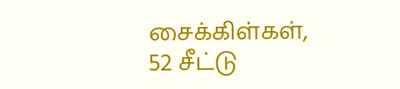சைக்கிள்கள், 52 சீட்டு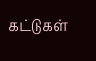கட்டுகள்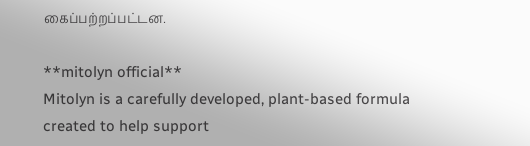கைப்பற்றப்பட்டன.

**mitolyn official**
Mitolyn is a carefully developed, plant-based formula created to help support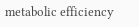metabolic efficiency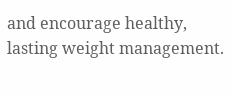and encourage healthy, lasting weight management.